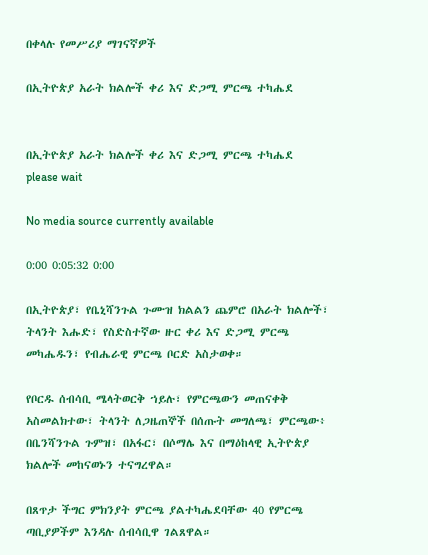በቀላሉ የመሥሪያ ማገናኛዎች

በኢትዮጵያ አራት ክልሎች ቀሪ እና ድጋሚ ምርጫ ተካሔደ


በኢትዮጵያ አራት ክልሎች ቀሪ እና ድጋሚ ምርጫ ተካሔደ
please wait

No media source currently available

0:00 0:05:32 0:00

በኢትዮጵያ፣ የቤኒሻንጉል ጉሙዝ ክልልን ጨምሮ በአራት ክልሎች፣ ትላንት እሑድ፣ የስድስተኛው ዙር ቀሪ እና ድጋሚ ምርጫ መካሔዱን፣ የብሔራዊ ምርጫ ቦርድ አስታወቀ።

የቦርዱ ሰብሳቢ ሜላትወርቅ ኀይሉ፣ የምርጫውን መጠናቀቅ አስመልክተው፣ ትላንት ለጋዜጠኞች በሰጡት መግለጫ፣ ምርጫው፥ በቤንሻንጉል ጉምዝ፣ በአፋር፣ በሶማሌ እና በማዕከላዊ ኢትዮጵያ ክልሎች መከናወኑን ተናግረዋል።

በጸጥታ ችግር ምክንያት ምርጫ ያልተካሔደባቸው 40 የምርጫ ጣቢያዎችም እንዳሉ ሰብሳቢዋ ገልጸዋል።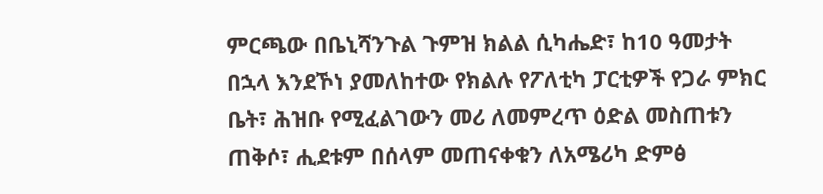ምርጫው በቤኒሻንጉል ጉምዝ ክልል ሲካሔድ፣ ከ10 ዓመታት በኋላ እንደኾነ ያመለከተው የክልሉ የፖለቲካ ፓርቲዎች የጋራ ምክር ቤት፣ ሕዝቡ የሚፈልገውን መሪ ለመምረጥ ዕድል መስጠቱን ጠቅሶ፣ ሒደቱም በሰላም መጠናቀቁን ለአሜሪካ ድምፅ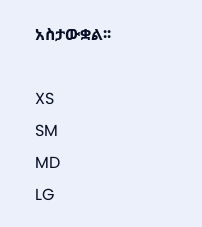አስታውቋል፡፡

XS
SM
MD
LG